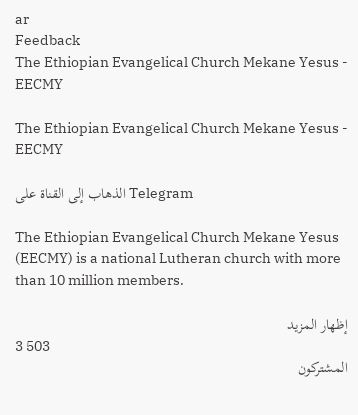ar
Feedback
The Ethiopian Evangelical Church Mekane Yesus - EECMY

The Ethiopian Evangelical Church Mekane Yesus - EECMY

الذهاب إلى القناة على Telegram

The Ethiopian Evangelical Church Mekane Yesus (EECMY) is a national Lutheran church with more than 10 million members.

إظهار المزيد
3 503
المشتركون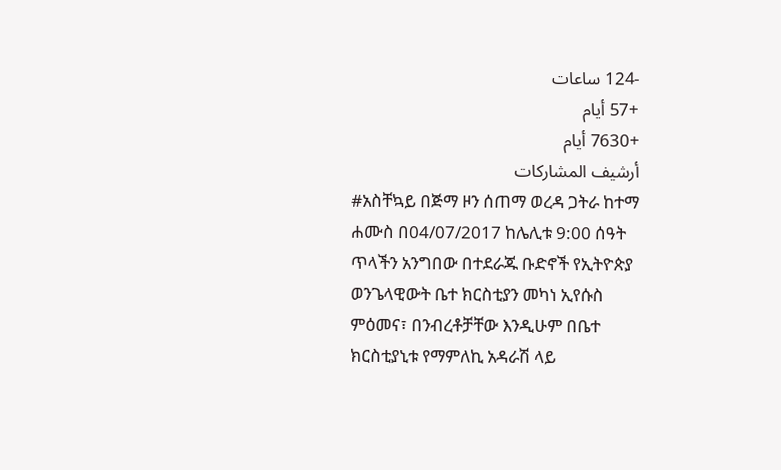-124 ساعات
+57 أيام
+7630 أيام
أرشيف المشاركات
#አስቸኳይ በጅማ ዞን ሰጠማ ወረዳ ጋትራ ከተማ ሐሙስ በ04/07/2017 ከሌሊቱ 9:00 ሰዓት ጥላችን አንግበው በተደራጁ ቡድኖች የኢትዮጵያ ወንጌላዊውት ቤተ ክርስቲያን መካነ ኢየሱስ ምዕመና፣ በንብረቶቻቸው እንዲሁም በቤተ ክርስቲያኒቱ የማምለኪ አዳራሽ ላይ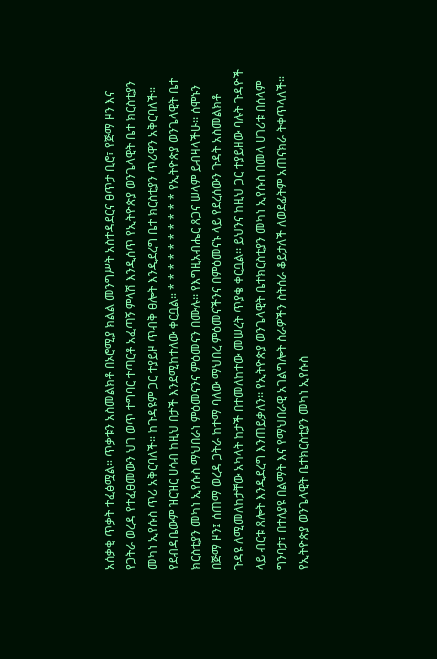አሰቃቂ ጥቃት ተፈፅሟል። ጥቃቱን አስመልክቶ በኦሮሚያ ክልል መንግሥት አስተዳደርና ፀጥታ ቢሮ፣ የጅማ ዞን እና የጋትራ ወረዳ የተፈፀመውን ህገ ወጥ ተግባር ተጣርቶ አፈጣኝ ምላሽ እንዲሰጥ የኢትዮጵያ ወንጌላዊት ቤተ ክርስቲያን መካነ ኢየሱስ ጥሪ አቅርባለች። ከጉዳዩም ጋር ተያይዞ ጥብቅ ፀሎት እንዲደረግ ቤተ ክርስቲያን ጥሪዋን አቅርባለች። የደብዳቤውም ዝርዝር ሀሳብ ከዚህ በታች እንደሚከተለው ቀርቧል። * * * * * * * * * * የኢትዮጵያ ወንጌላዊት ቤተ ክርስቲያን መካነ ኢየሱስ ማህበራነ ምዕመናንና ምዕመናን በሙሉ፡፡ የእግዚአብሔር ጸጋና ሠላም ይብዛላችሁ፡፡ ሰሞኑን በጅማ ዞን፤ ሰጠማ ወረዳ ጋትራ ከተማ ባለው ማህበረ ምዕመናችንና በምዕመናኑ ላይ የደረሰውን ጉዳት አስመልክቶ ጉዳዩ ለሚመለከታቸው አካላት ከታች በተመለከተው መሠረት ጥያቄ ቀርቧል፡፡ ይህንና ከዚህ ጋር ተያይዘው ባሉት ጉዳዮች ላይ ብርቱ ጸሎት እንዲደረግ እንጠይቃለን፡፡ የኢትዮጵያ ወንጌላዊት ቤተክርስቲያን መካነ ኢየሱስ በመላ ሀገሪቱ በሰላም ግንባታ፣ በተለያዩ በልማት እና የማህበራዊ አገልግሎት ስራዎችን ስትሰራ ቆይታለች ለወደፊትም አጠናክራ ትቀጥላለች። የኢትዮጵያ ወንጌላዊት ቤተክርስቲያን መካነ ኢየሱስ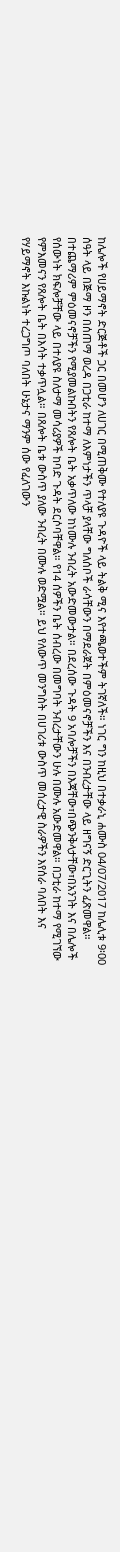ከሌሎች የሀይማኖት ድርጅቶች ጋር በመሆን ለሀገር በሚጠቅሙ የተለያዩ ጉዳዮች ላይ ትልቅ ሚና እየተጫወተችም ትገኛለች። ነገር ግን ከዚህ በተቃራኒ ሐሙስ 04/07/2017 ከሌሊቱ 9፡00 ሰዓት ላይ በጅማ ዞን በሰጠማ ወረዳ በጋቲራ ከተማ ለእምነታችን ጥላቻ ያላቸው ግለሰቦች ራሳቸውን በማደራጀት በምዕመናኖቻችን እና በንብረታቸው ላይ ዘግናኝ ድርጊትን ፈጽመዋል። በተጨማሪም ምዕመናኖቻችን የሚያመልኩበትን የጸሎት ቤት አቃጥለው ከነሙሉ ንብረት አውድመውታል። በደረሰው ጉዳት 9 አባሎቻችን በእጃቸው፣በጭንቅላታቸው፣በአንገት እና በሌሎች የሰውነት ክፍሎቻቸው ላይ በተለያዩ ስለታማ መሳሪያዎች ከባድ ጉዳት ደርሶባቸዋል። የ14 ሰዎችን ቤት ሰብረው በመግባት ንብረታቸውን ሁሉ በሙሉ አውድመዋል። በጋቲራ ከተማ የሚገኘው የምእመናን የጸሎት ቤት በእሳት ተቃጥሏል። በጸሎት ቤቱ ውስጥ ያለው ንብረት በሙሉ ወድሟል። ይህ የለውጥ መንግስት በሀገሪቱ ውስጥ መሰረታዊ ስራዎችን እየሰራ ባለበት እና የሃይማኖት እኩልነት ተረጋግጦ ባለበት ሁኔታና ማንም ሰው የፈለገውን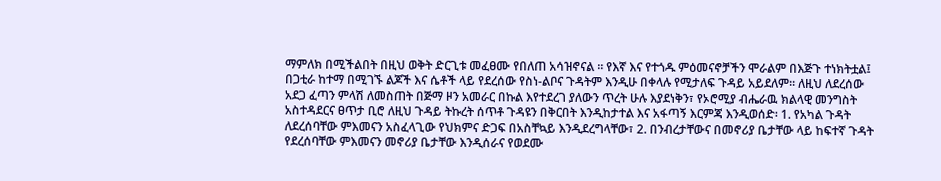ማምለክ በሚችልበት በዚህ ወቅት ድርጊቱ መፈፀሙ የበለጠ አሳዝኖናል ። የእኛ እና የተጎዱ ምዕመናኖቻችን ሞራልም በእጅጉ ተነክትቷል፤ በጋቲራ ከተማ በሚገኙ ልጆች እና ሴቶች ላይ የደረሰው የስነ-ልቦና ጉዳትም እንዲሁ በቀላሉ የሚታለፍ ጉዳይ አይደለም፡፡ ለዚህ ለደረሰው አደጋ ፈጣን ምላሽ ለመስጠት በጅማ ዞን አመራር በኩል እየተደረገ ያለውን ጥረት ሁሉ እያደነቅን፣ የኦሮሚያ ብሔራዉ ክልላዊ መንግስት አስተዳደርና ፀጥታ ቢሮ ለዚህ ጉዳይ ትኩረት ሰጥቶ ጉዳዩን በቅርበት እንዲከታተል እና አፋጣኝ እርምጃ እንዲወሰድ፡ 1. የአካል ጉዳት ለደረሰባቸው ምእመናን አስፈላጊው የህክምና ድጋፍ በአስቸኳይ እንዲደረግላቸው፣ 2. በንብረታቸውና በመኖሪያ ቤታቸው ላይ ከፍተኛ ጉዳት የደረሰባቸው ምእመናን መኖሪያ ቤታቸው እንዲሰራና የወደሙ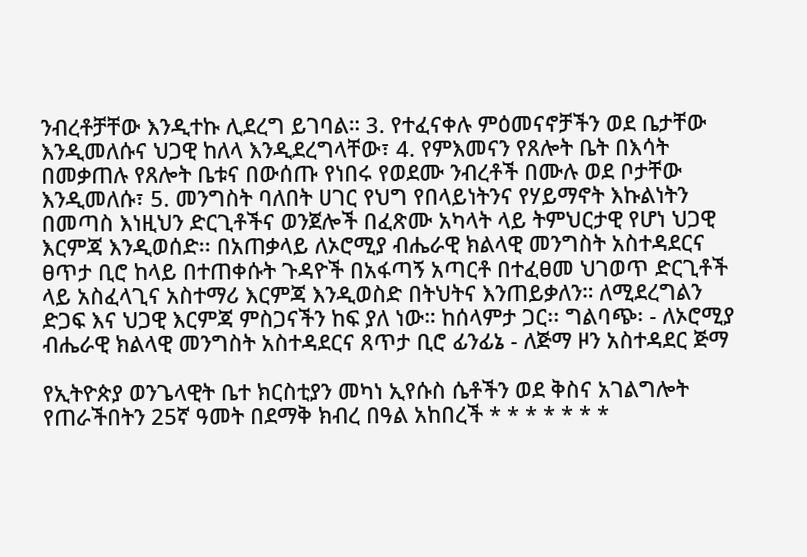ንብረቶቻቸው እንዲተኩ ሊደረግ ይገባል። 3. የተፈናቀሉ ምዕመናኖቻችን ወደ ቤታቸው እንዲመለሱና ህጋዊ ከለላ እንዲደረግላቸው፣ 4. የምእመናን የጸሎት ቤት በእሳት በመቃጠሉ የጸሎት ቤቱና በውሰጡ የነበሩ የወደሙ ንብረቶች በሙሉ ወደ ቦታቸው እንዲመለሱ፣ 5. መንግስት ባለበት ሀገር የህግ የበላይነትንና የሃይማኖት እኩልነትን በመጣስ እነዚህን ድርጊቶችና ወንጀሎች በፈጽሙ አካላት ላይ ትምህርታዊ የሆነ ህጋዊ እርምጃ እንዲወሰድ፡፡ በአጠቃላይ ለኦሮሚያ ብሔራዊ ክልላዊ መንግስት አስተዳደርና ፀጥታ ቢሮ ከላይ በተጠቀሱት ጉዳዮች በአፋጣኝ አጣርቶ በተፈፀመ ህገወጥ ድርጊቶች ላይ አስፈላጊና አስተማሪ እርምጃ እንዲወስድ በትህትና እንጠይቃለን። ለሚደረግልን ድጋፍ እና ህጋዊ እርምጃ ምስጋናችን ከፍ ያለ ነው። ከሰላምታ ጋር፡፡ ግልባጭ፡ - ለኦሮሚያ ብሔራዊ ክልላዊ መንግስት አስተዳደርና ጸጥታ ቢሮ ፊንፊኔ - ለጅማ ዞን አስተዳደር ጅማ

የኢትዮጵያ ወንጌላዊት ቤተ ክርስቲያን መካነ ኢየሱስ ሴቶችን ወደ ቅስና አገልግሎት የጠራችበትን 25ኛ ዓመት በደማቅ ክብረ በዓል አከበረች * * * * * * *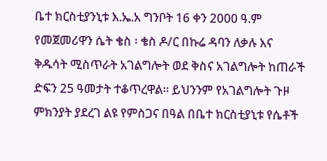ቤተ ክርስቲያንኒቱ እ.ኤ.አ ግንቦት 16 ቀን 2000 ዓ.ም የመጀመሪዋን ሴት ቄስ ፡ ቄስ ዶ/ር በኩሬ ዳባን ለቃሉ እና ቅዱሳት ሚስጥራት አገልግሎት ወደ ቅስና አገልግሎት ከጠራች ድፍን 25 ዓመታት ተቆጥረዋል። ይህንንም የአገልግሎት ጉዞ ምክንያት ያደረገ ልዩ የምስጋና በዓል በቤተ ክርስቲያኒቱ የሴቶች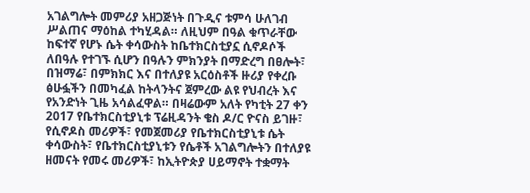አገልግሎት መምሪያ አዘጋጅነት በጉዲና ቱምሳ ሁለገብ ሥልጠና ማዕከል ተካሂዳል። ለዚህም በዓል ቁጥራቸው ከፍተኛ የሆኑ ሴት ቀሳውስት ከቤተክርስቲያኗ ሲኖዶሶች ለበዓሉ የተገኙ ሲሆን በዓሉን ምክንያት በማድረግ በፀሎት፣ በዝማሬ፣ በምክክር እና በተለያዩ አርዕስቶች ዙሪያ የቀረቡ ፅሁፏችን በመካፈል ከትላንትና ጀምረው ልዩ የህብረት እና የአንድነት ጊዜ አሳልፈዋል። በዛሬውም አለት የካቲት 27 ቀን 2017 የቤተክርስቲያኒቱ ፕሬዚዳንት ቄስ ዶ/ር ዮናስ ይገዙ፣ የሲኖዶስ መሪዎች፣ የመጀመሪያ የቤተክርስቲያኒቱ ሴት ቀሳውስት፣ የቤተክርስቲያኒቱን የሴቶች አገልግሎትን በተለያዩ ዘመናት የመሩ መሪዎች፣ ከኢትዮጵያ ሀይማኖት ተቋማት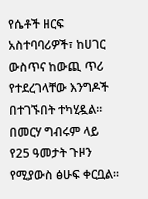የሴቶች ዘርፍ አስተባባሪዎች፣ ከሀገር ውስጥና ከውጪ ጥሪ የተደረገላቸው እንግዶች በተገኙበት ተካሂዷል። በመርሃ ግብሩም ላይ የ25 ዓመታት ጉዞን የሚያውስ ፅሁፍ ቀርቧል።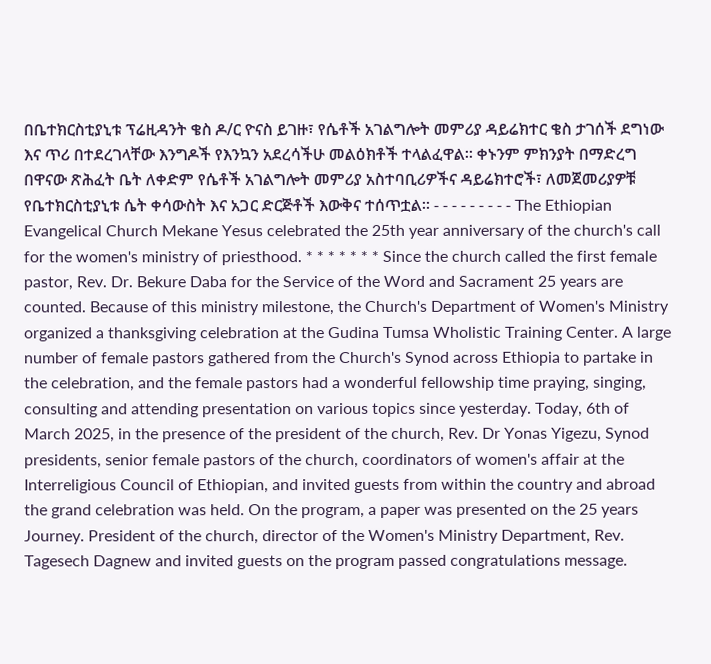በቤተክርስቲያኒቱ ፕሬዚዳንት ቄስ ዶ/ር ዮናስ ይገዙ፣ የሴቶች አገልግሎት መምሪያ ዳይሬክተር ቄስ ታገሰች ደግነው እና ጥሪ በተደረገላቸው እንግዶች የእንኳን አደረሳችሁ መልዕክቶች ተላልፈዋል። ቀኑንም ምክንያት በማድረግ በዋናው ጽሕፈት ቤት ለቀድም የሴቶች አገልግሎት መምሪያ አስተባቢሪዎችና ዳይሬክተሮች፣ ለመጀመሪያዎቹ የቤተክርስቲያኒቱ ሴት ቀሳውስት እና አጋር ድርጅቶች እውቅና ተሰጥቷል። - - - - - - - - - The Ethiopian Evangelical Church Mekane Yesus celebrated the 25th year anniversary of the church's call for the women's ministry of priesthood. * * * * * * * Since the church called the first female pastor, Rev. Dr. Bekure Daba for the Service of the Word and Sacrament 25 years are counted. Because of this ministry milestone, the Church's Department of Women's Ministry organized a thanksgiving celebration at the Gudina Tumsa Wholistic Training Center. A large number of female pastors gathered from the Church's Synod across Ethiopia to partake in the celebration, and the female pastors had a wonderful fellowship time praying, singing, consulting and attending presentation on various topics since yesterday. Today, 6th of March 2025, in the presence of the president of the church, Rev. Dr Yonas Yigezu, Synod presidents, senior female pastors of the church, coordinators of women's affair at the Interreligious Council of Ethiopian, and invited guests from within the country and abroad the grand celebration was held. On the program, a paper was presented on the 25 years Journey. President of the church, director of the Women's Ministry Department, Rev. Tagesech Dagnew and invited guests on the program passed congratulations message.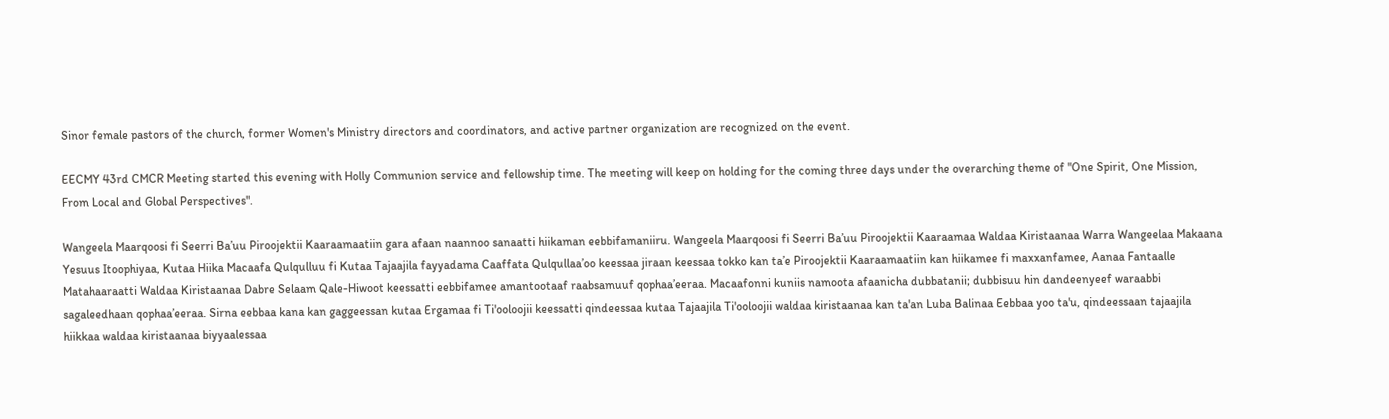Sinor female pastors of the church, former Women's Ministry directors and coordinators, and active partner organization are recognized on the event.

EECMY 43rd CMCR Meeting started this evening with Holly Communion service and fellowship time. The meeting will keep on holding for the coming three days under the overarching theme of "One Spirit, One Mission, From Local and Global Perspectives".

Wangeela Maarqoosi fi Seerri Ba’uu Piroojektii Kaaraamaatiin gara afaan naannoo sanaatti hiikaman eebbifamaniiru. Wangeela Maarqoosi fi Seerri Ba’uu Piroojektii Kaaraamaa Waldaa Kiristaanaa Warra Wangeelaa Makaana Yesuus Itoophiyaa, Kutaa Hiika Macaafa Qulqulluu fi Kutaa Tajaajila fayyadama Caaffata Qulqullaa’oo keessaa jiraan keessaa tokko kan ta’e Piroojektii Kaaraamaatiin kan hiikamee fi maxxanfamee, Aanaa Fantaalle Matahaaraatti Waldaa Kiristaanaa Dabre Selaam Qale-Hiwoot keessatti eebbifamee amantootaaf raabsamuuf qophaa’eeraa. Macaafonni kuniis namoota afaanicha dubbatanii; dubbisuu hin dandeenyeef waraabbi sagaleedhaan qophaa’eeraa. Sirna eebbaa kana kan gaggeessan kutaa Ergamaa fi Ti'ooloojii keessatti qindeessaa kutaa Tajaajila Ti'ooloojii waldaa kiristaanaa kan ta'an Luba Balinaa Eebbaa yoo ta'u, qindeessaan tajaajila hiikkaa waldaa kiristaanaa biyyaalessaa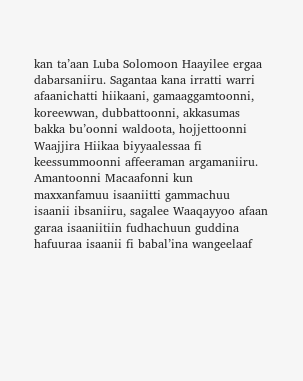kan ta’aan Luba Solomoon Haayilee ergaa dabarsaniiru. Sagantaa kana irratti warri afaanichatti hiikaani, gamaaggamtoonni, koreewwan, dubbattoonni, akkasumas bakka bu’oonni waldoota, hojjettoonni Waajjira Hiikaa biyyaalessaa fi keessummoonni affeeraman argamaniiru. Amantoonni Macaafonni kun maxxanfamuu isaaniitti gammachuu isaanii ibsaniiru, sagalee Waaqayyoo afaan garaa isaaniitiin fudhachuun guddina hafuuraa isaanii fi babal’ina wangeelaaf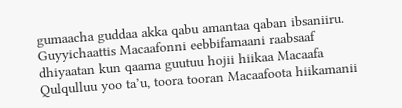gumaacha guddaa akka qabu amantaa qaban ibsaniiru. Guyyichaattis Macaafonni eebbifamaani raabsaaf dhiyaatan kun qaama guutuu hojii hiikaa Macaafa Qulqulluu yoo ta’u, toora tooran Macaafoota hiikamanii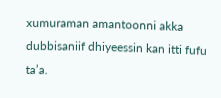xumuraman amantoonni akka dubbisaniif dhiyeessin kan itti fufu ta’a.